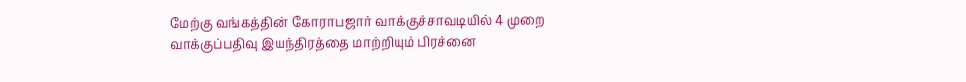மேற்கு வங்கத்தின் கோராபஜார் வாக்குச்சாவடியில் 4 முறை வாக்குப்பதிவு இயந்திரத்தை மாற்றியும் பிரச்னை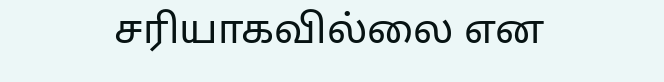சரியாகவில்லை என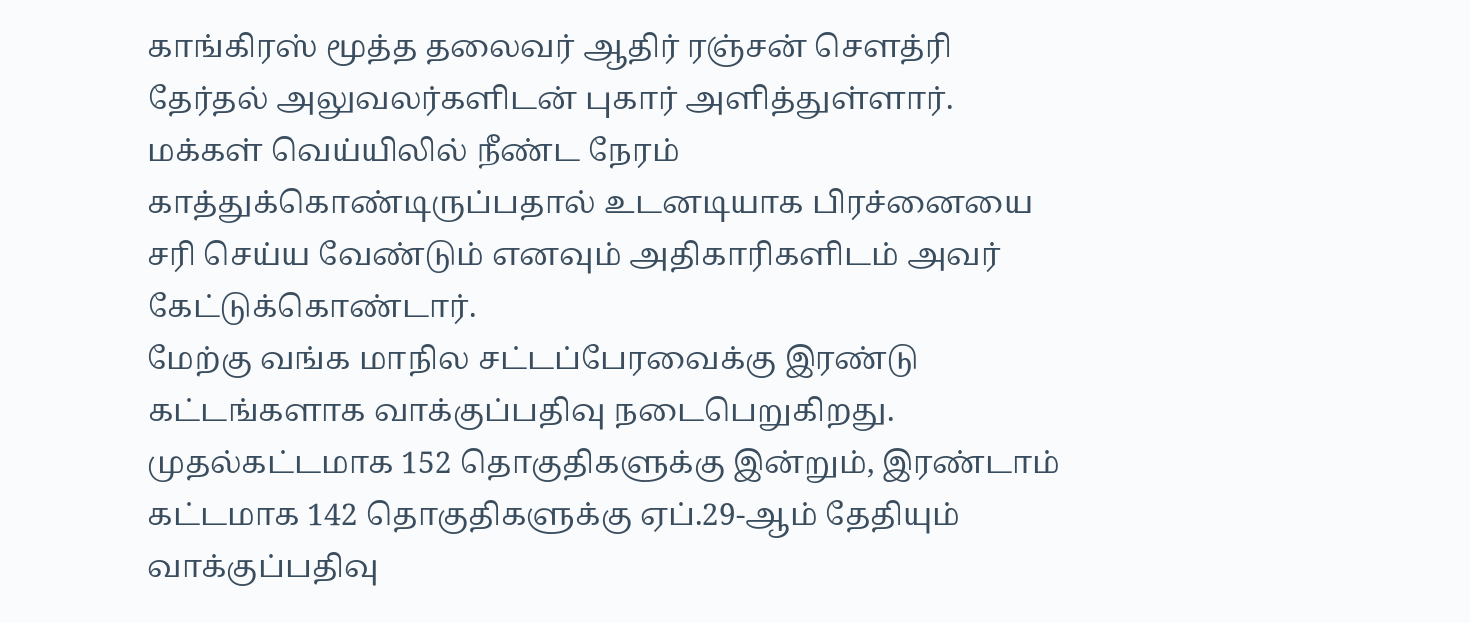காங்கிரஸ் மூத்த தலைவர் ஆதிர் ரஞ்சன் செளத்ரி தேர்தல் அலுவலர்களிடன் புகார் அளித்துள்ளார்.
மக்கள் வெய்யிலில் நீண்ட நேரம் காத்துக்கொண்டிருப்பதால் உடனடியாக பிரச்னையை சரி செய்ய வேண்டும் எனவும் அதிகாரிகளிடம் அவர் கேட்டுக்கொண்டார்.
மேற்கு வங்க மாநில சட்டப்பேரவைக்கு இரண்டு கட்டங்களாக வாக்குப்பதிவு நடைபெறுகிறது. முதல்கட்டமாக 152 தொகுதிகளுக்கு இன்றும், இரண்டாம் கட்டமாக 142 தொகுதிகளுக்கு ஏப்.29-ஆம் தேதியும் வாக்குப்பதிவு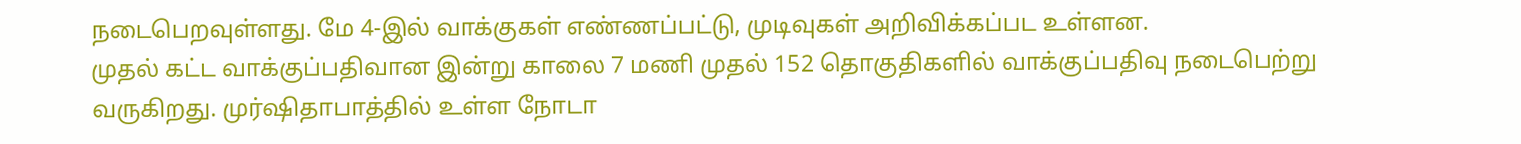நடைபெறவுள்ளது. மே 4-இல் வாக்குகள் எண்ணப்பட்டு, முடிவுகள் அறிவிக்கப்பட உள்ளன.
முதல் கட்ட வாக்குப்பதிவான இன்று காலை 7 மணி முதல் 152 தொகுதிகளில் வாக்குப்பதிவு நடைபெற்று வருகிறது. முர்ஷிதாபாத்தில் உள்ள நோடா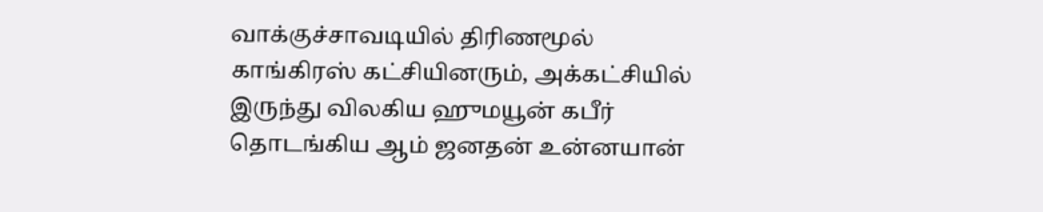வாக்குச்சாவடியில் திரிணமூல் காங்கிரஸ் கட்சியினரும், அக்கட்சியில் இருந்து விலகிய ஹுமயூன் கபீர் தொடங்கிய ஆம் ஜனதன் உன்னயான்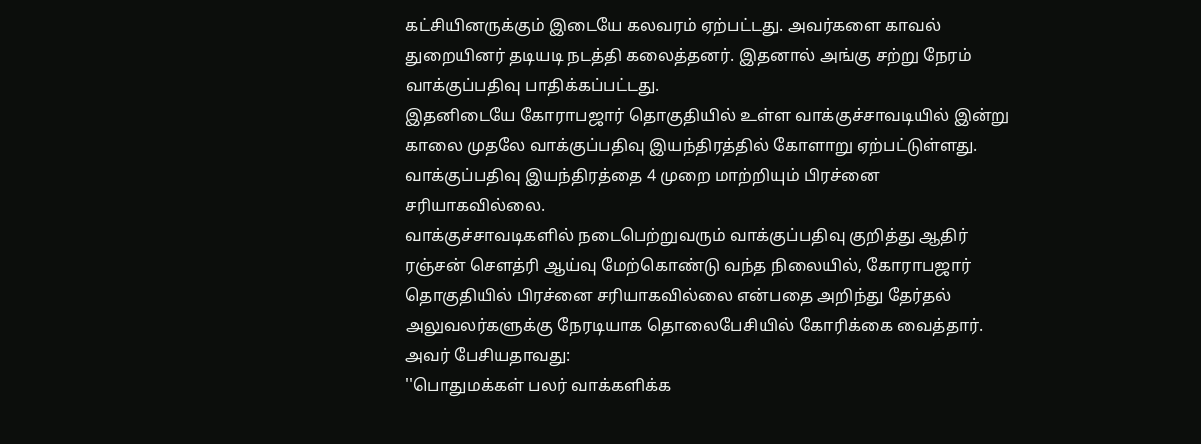கட்சியினருக்கும் இடையே கலவரம் ஏற்பட்டது. அவர்களை காவல் துறையினர் தடியடி நடத்தி கலைத்தனர். இதனால் அங்கு சற்று நேரம் வாக்குப்பதிவு பாதிக்கப்பட்டது.
இதனிடையே கோராபஜார் தொகுதியில் உள்ள வாக்குச்சாவடியில் இன்று காலை முதலே வாக்குப்பதிவு இயந்திரத்தில் கோளாறு ஏற்பட்டுள்ளது. வாக்குப்பதிவு இயந்திரத்தை 4 முறை மாற்றியும் பிரச்னை சரியாகவில்லை.
வாக்குச்சாவடிகளில் நடைபெற்றுவரும் வாக்குப்பதிவு குறித்து ஆதிர் ரஞ்சன் செளத்ரி ஆய்வு மேற்கொண்டு வந்த நிலையில், கோராபஜார் தொகுதியில் பிரச்னை சரியாகவில்லை என்பதை அறிந்து தேர்தல் அலுவலர்களுக்கு நேரடியாக தொலைபேசியில் கோரிக்கை வைத்தார்.
அவர் பேசியதாவது:
''பொதுமக்கள் பலர் வாக்களிக்க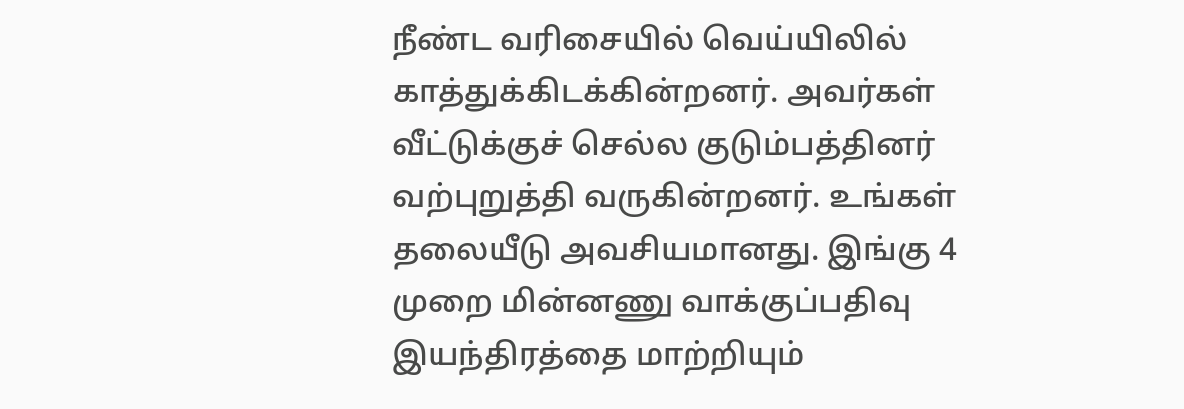நீண்ட வரிசையில் வெய்யிலில் காத்துக்கிடக்கின்றனர். அவர்கள் வீட்டுக்குச் செல்ல குடும்பத்தினர் வற்புறுத்தி வருகின்றனர். உங்கள் தலையீடு அவசியமானது. இங்கு 4 முறை மின்னணு வாக்குப்பதிவு இயந்திரத்தை மாற்றியும்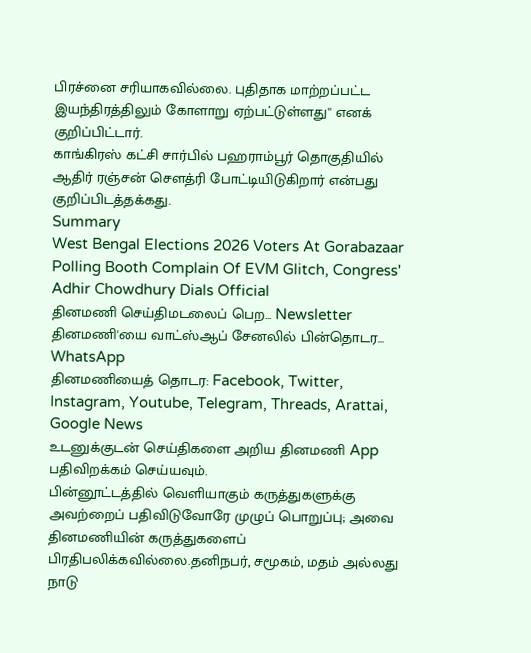பிரச்னை சரியாகவில்லை. புதிதாக மாற்றப்பட்ட இயந்திரத்திலும் கோளாறு ஏற்பட்டுள்ளது'' எனக் குறிப்பிட்டார்.
காங்கிரஸ் கட்சி சார்பில் பஹராம்பூர் தொகுதியில் ஆதிர் ரஞ்சன் செளத்ரி போட்டியிடுகிறார் என்பது குறிப்பிடத்தக்கது.
Summary
West Bengal Elections 2026 Voters At Gorabazaar Polling Booth Complain Of EVM Glitch, Congress' Adhir Chowdhury Dials Official
தினமணி செய்திமடலைப் பெற... Newsletter
தினமணி'யை வாட்ஸ்ஆப் சேனலில் பின்தொடர... WhatsApp
தினமணியைத் தொடர: Facebook, Twitter, Instagram, Youtube, Telegram, Threads, Arattai, Google News
உடனுக்குடன் செய்திகளை அறிய தினமணி App பதிவிறக்கம் செய்யவும்.
பின்னூட்டத்தில் வெளியாகும் கருத்துகளுக்கு அவற்றைப் பதிவிடுவோரே முழுப் பொறுப்பு; அவை தினமணியின் கருத்துகளைப் பிரதிபலிக்கவில்லை.தனிநபர், சமூகம், மதம் அல்லது நாடு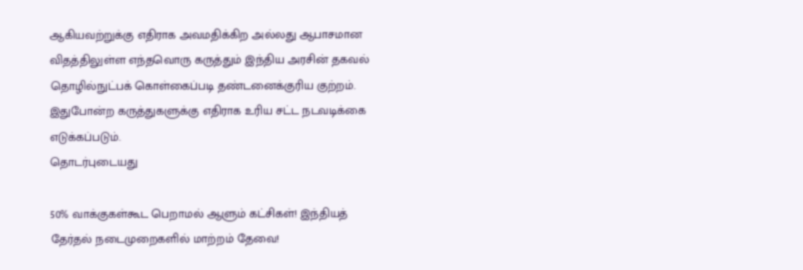ஆகியவற்றுக்கு எதிராக அவமதிக்கிற அல்லது ஆபாசமான விதத்திலுள்ள எந்தவொரு கருத்தும் இந்திய அரசின் தகவல் தொழில்நுட்பக் கொள்கைப்படி தண்டனைக்குரிய குற்றம். இதுபோன்ற கருத்துகளுக்கு எதிராக உரிய சட்ட நடவடிக்கை எடுக்கப்படும்.
தொடர்புடையது

50% வாக்குகள்கூட பெறாமல் ஆளும் கட்சிகள்! இந்தியத் தேர்தல் நடைமுறைகளில் மாற்றம் தேவை!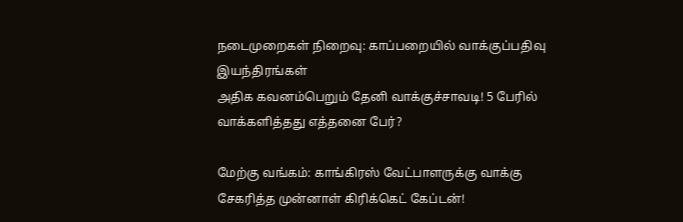நடைமுறைகள் நிறைவு: காப்பறையில் வாக்குப்பதிவு இயந்திரங்கள்
அதிக கவனம்பெறும் தேனி வாக்குச்சாவடி! 5 பேரில் வாக்களித்தது எத்தனை பேர்?

மேற்கு வங்கம்: காங்கிரஸ் வேட்பாளருக்கு வாக்கு சேகரித்த முன்னாள் கிரிக்கெட் கேப்டன்!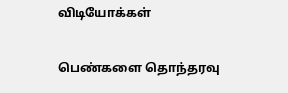விடியோக்கள்

பெண்களை தொந்தரவு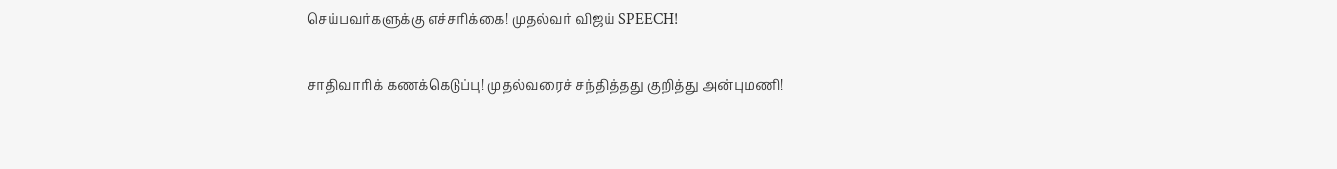செய்பவர்களுக்கு எச்சரிக்கை! முதல்வர் விஜய் SPEECH!

சாதிவாரிக் கணக்கெடுப்பு! முதல்வரைச் சந்தித்தது குறித்து அன்புமணி!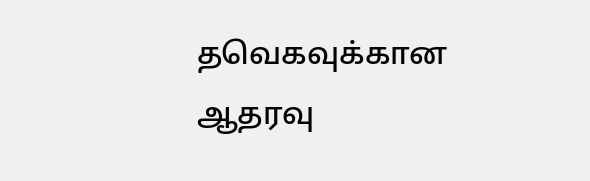தவெகவுக்கான ஆதரவு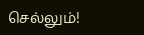செல்லும்!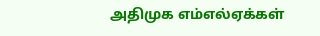அதிமுக எம்எல்ஏக்கள்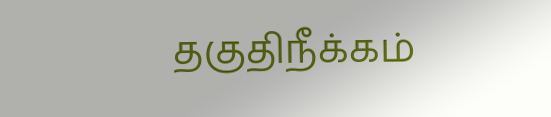தகுதிநீக்கம்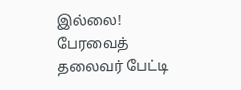இல்லை! பேரவைத் தலைவர் பேட்டி